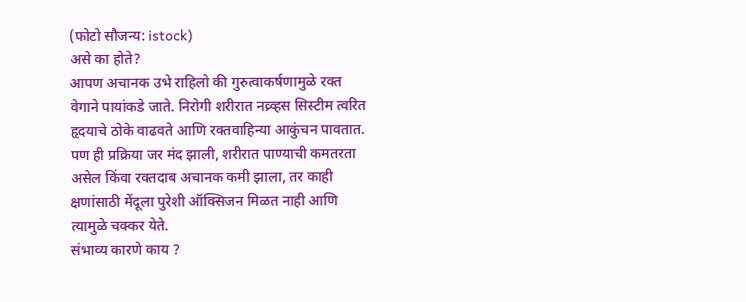(फोटो सौजन्य: istock)
असे का होते?
आपण अचानक उभे राहिलो की गुरुत्वाकर्षणामुळे रक्त वेगाने पायांकडे जाते. निरोगी शरीरात नव्र्व्हस सिस्टीम त्वरित हृदयाचे ठोके वाढवते आणि रक्तवाहिन्या आकुंचन पावतात. पण ही प्रक्रिया जर मंद झाली, शरीरात पाण्याची कमतरता असेल किंवा रक्तदाब अचानक कमी झाला, तर काही क्षणांसाठी मेंदूला पुरेशी ऑक्सिजन मिळत नाही आणि त्यामुळे चक्कर येते.
संभाव्य कारणे काय ?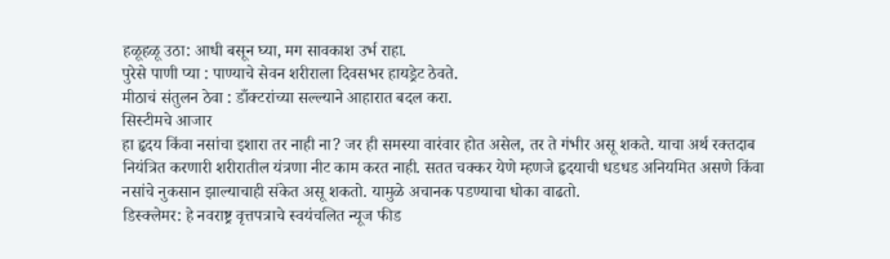हळूहळू उठा: आधी बसून घ्या, मग सावकाश उर्भ राहा.
पुरेसे पाणी प्या : पाण्याचे सेवन शरीराला दिवसभर हायड्रेट ठेवते.
मीठाचं संतुलन ठेवा : डाँक्टरांच्या सल्ल्याने आहारात बदल करा.
सिस्टीमचे आजार
हा हृदय किंवा नसांचा इशारा तर नाही ना? जर ही समस्या वारंवार होत असेल, तर ते गंभीर असू शकते. याचा अर्थ रक्तदाब नियंत्रित करणारी शरीरातील यंत्रणा नीट काम करत नाही. सतत चक्कर येणे म्हणजे हृदयाची धडधड अनियमित असणे किंवा नसांचे नुकसान झाल्याचाही संकेत असू शकतो. यामुळे अचानक पडण्याचा धोका वाढतो.
डिस्क्लेमर: हे नवराष्ट्र वृत्तपत्राचे स्वयंचलित न्यूज फीड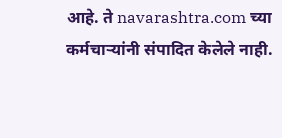आहे. ते navarashtra.com च्या कर्मचाऱ्यांनी संपादित केलेले नाही.